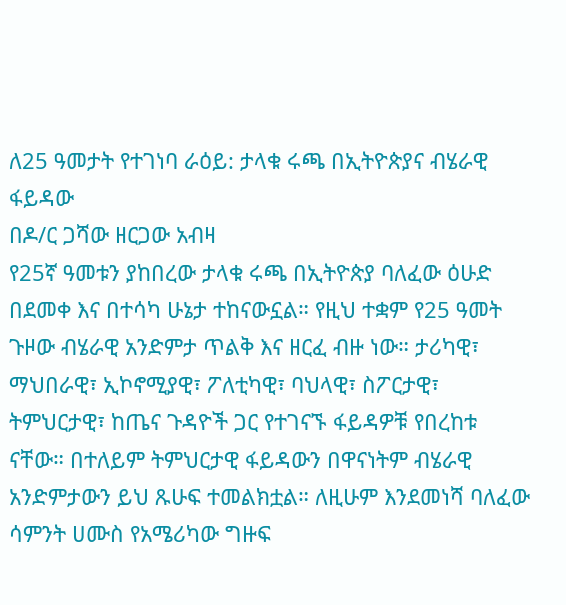ለ25 ዓመታት የተገነባ ራዕይ: ታላቁ ሩጫ በኢትዮጵያና ብሄራዊ ፋይዳው
በዶ/ር ጋሻው ዘርጋው አብዛ
የ25ኛ ዓመቱን ያከበረው ታላቁ ሩጫ በኢትዮጵያ ባለፈው ዕሁድ በደመቀ እና በተሳካ ሁኔታ ተከናውኗል። የዚህ ተቋም የ25 ዓመት ጉዞው ብሄራዊ አንድምታ ጥልቅ እና ዘርፈ ብዙ ነው። ታሪካዊ፣ ማህበራዊ፣ ኢኮኖሚያዊ፣ ፖለቲካዊ፣ ባህላዊ፣ ስፖርታዊ፣ ትምህርታዊ፣ ከጤና ጉዳዮች ጋር የተገናኙ ፋይዳዎቹ የበረከቱ ናቸው። በተለይም ትምህርታዊ ፋይዳውን በዋናነትም ብሄራዊ አንድምታውን ይህ ጹሁፍ ተመልክቷል። ለዚሁም እንደመነሻ ባለፈው ሳምንት ሀሙስ የአሜሪካው ግዙፍ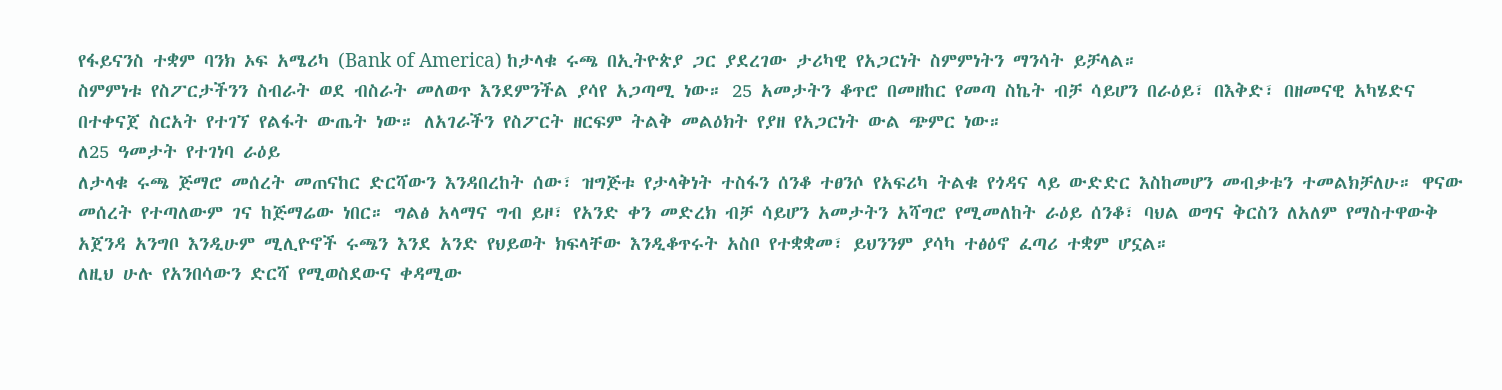የፋይናንስ ተቋም ባንክ ኦፍ አሜሪካ (Bank of America) ከታላቁ ሩጫ በኢትዮጵያ ጋር ያደረገው ታሪካዊ የአጋርነት ስምምነትን ማንሳት ይቻላል።
ስምምነቱ የስፖርታችንን ስብራት ወደ ብስራት መለወጥ እንደምንችል ያሳየ አጋጣሚ ነው። 25 አመታትን ቆጥሮ በመዘከር የመጣ ስኬት ብቻ ሳይሆን በራዕይ፣ በእቅድ፣ በዘመናዊ አካሄድና በተቀናጀ ስርአት የተገኘ የልፋት ውጤት ነው። ለአገራችን የስፖርት ዘርፍም ትልቅ መልዕክት የያዘ የአጋርነት ውል ጭምር ነው።
ለ25 ዓመታት የተገነባ ራዕይ
ለታላቁ ሩጫ ጅማሮ መሰረት መጠናከር ድርሻውን እንዳበረከት ሰው፣ ዝግጅቱ የታላቅነት ተስፋን ሰንቆ ተፀንሶ የአፍሪካ ትልቁ የጎዳና ላይ ውድድር እስከመሆን መብቃቱን ተመልክቻለሁ። ዋናው መሰረት የተጣለውም ገና ከጅማሬው ነበር። ግልፅ አላማና ግብ ይዞ፣ የአንድ ቀን መድረክ ብቻ ሳይሆን አመታትን አሻግሮ የሚመለከት ራዕይ ሰንቆ፣ ባህል ወግና ቅርስን ለአለም የማስተዋውቅ አጀንዳ አንግቦ እንዲሁም ሚሊዮኖች ሩጫን እንደ አንድ የህይወት ክፍላቸው እንዲቆጥሩት አስቦ የተቋቋመ፣ ይህንንም ያሳካ ተፅዕኖ ፈጣሪ ተቋም ሆኗል።
ለዚህ ሁሉ የአንበሳውን ድርሻ የሚወስደውና ቀዳሚው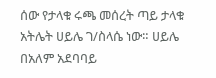ሰው የታላቁ ሩጫ መሰረት ጣይ ታላቁ አትሌት ሀይሌ ገ/ስላሴ ነው። ሀይሌ በአለም አደባባይ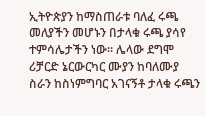ኢትዮጵያን ከማስጠራቱ ባለፈ ሩጫ መለያችን መሆኑን በታላቁ ሩጫ ያሳየ ተምሳሌታችን ነው። ሌላው ደግሞ ሪቻርድ ኔርውርካር ሙያን ከባለሙያ ስራን ከስነምግባር አገናኝቶ ታላቁ ሩጫን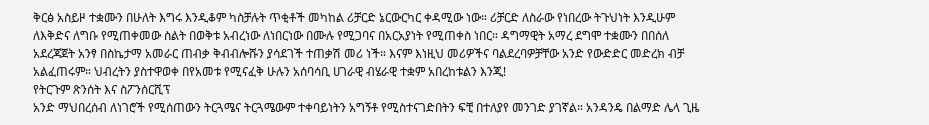ቅርፅ አስይዞ ተቋሙን በሁለት እግሩ እንዲቆም ካስቻሉት ጥቂቶች መካከል ሪቻርድ ኔርውርካር ቀዳሚው ነው። ሪቻርድ ለስራው የነበረው ትጉህነት እንዲሁም ለእቅድና ለግቡ የሚጠቀመው ስልት በወቅቱ አብረነው ለነበርነው በሙሉ የሚጋባና በአርአያነት የሚጠቀስ ነበር። ዳግማዊት አማረ ደግሞ ተቋሙን በበሰለ አደረጃጀት አንፃ በስኬታማ አመራር ጠብቃ ቅብብሎሹን ያሳደገች ተጠቃሽ መሪ ነች። እናም እነዚህ መሪዎችና ባልደረባዎቻቸው አንድ የውድድር መድረክ ብቻ አልፈጠሩም። ህብረትን ያስተዋወቀ በየአመቱ የሚናፈቅ ሁሉን አሰባሳቢ ሀገራዊ ብሄራዊ ተቋም አበረከቱልን እንጂ!
የትርጉም ጽንሰት እና ስፖንሰርሺፕ
አንድ ማህበረሰብ ለነገሮች የሚሰጠውን ትርጓሜና ትርጓሜውም ተቀባይነትን አግኝቶ የሚስተናገድበትን ፍቺ በተለያየ መንገድ ያገኛል። አንዳንዴ በልማድ ሌላ ጊዜ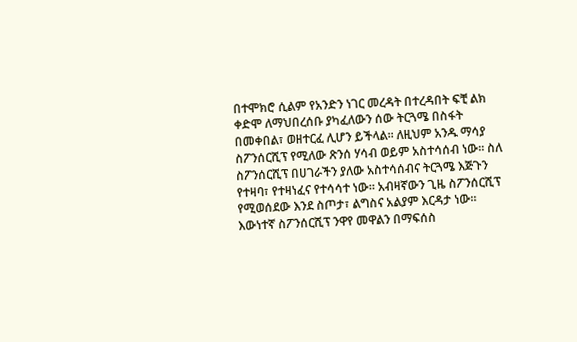በተሞክሮ ሲልም የአንድን ነገር መረዳት በተረዳበት ፍቺ ልክ ቀድሞ ለማህበረሰቡ ያካፈለውን ሰው ትርጓሜ በስፋት በመቀበል፣ ወዘተርፈ ሊሆን ይችላል። ለዚህም አንዱ ማሳያ ስፖንሰርሺፕ የሚለው ጽንሰ ሃሳብ ወይም አስተሳሰብ ነው። ስለ ስፖንሰርሺፕ በሀገራችን ያለው አስተሳሰብና ትርጓሜ እጅጉን የተዛባ፣ የተዛነፈና የተሳሳተ ነው። አብዛኛውን ጊዜ ስፖንሰርሺፕ የሚወሰደው እንደ ስጦታ፣ ልግስና አልያም እርዳታ ነው።
እውነተኛ ስፖንሰርሺፕ ንዋየ መዋልን በማፍሰስ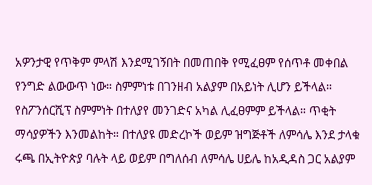አዎንታዊ የጥቅም ምላሽ እንደሚገኝበት በመጠበቅ የሚፈፀም የሰጥቶ መቀበል የንግድ ልውውጥ ነው። ስምምነቱ በገንዘብ አልያም በአይነት ሊሆን ይችላል። የስፖንሰርሺፕ ስምምነት በተለያየ መንገድና አካል ሊፈፀምም ይችላል። ጥቂት ማሳያዎችን እንመልከት። በተለያዩ መድረኮች ወይም ዝግጅቶች ለምሳሌ እንደ ታላቁ ሩጫ በኢትዮጵያ ባሉት ላይ ወይም በግለሰብ ለምሳሌ ሀይሌ ከአዲዳስ ጋር አልያም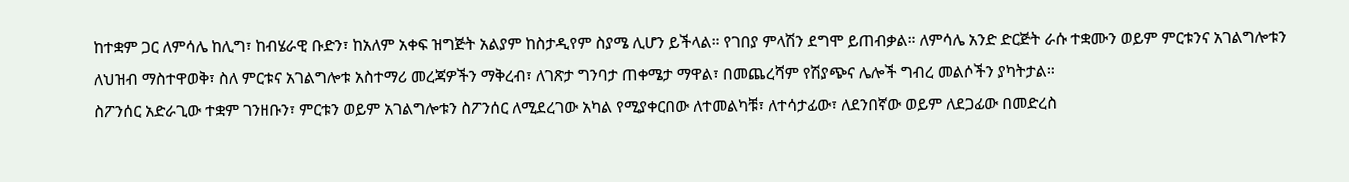ከተቋም ጋር ለምሳሌ ከሊግ፣ ከብሄራዊ ቡድን፣ ከአለም አቀፍ ዝግጅት አልያም ከስታዲየም ስያሜ ሊሆን ይችላል። የገበያ ምላሽን ደግሞ ይጠብቃል። ለምሳሌ አንድ ድርጅት ራሱ ተቋሙን ወይም ምርቱንና አገልግሎቱን ለህዝብ ማስተዋወቅ፣ ስለ ምርቱና አገልግሎቱ አስተማሪ መረጃዎችን ማቅረብ፣ ለገጽታ ግንባታ ጠቀሜታ ማዋል፣ በመጨረሻም የሽያጭና ሌሎች ግብረ መልሶችን ያካትታል።
ስፖንሰር አድራጊው ተቋም ገንዘቡን፣ ምርቱን ወይም አገልግሎቱን ስፖንሰር ለሚደረገው አካል የሚያቀርበው ለተመልካቹ፣ ለተሳታፊው፣ ለደንበኛው ወይም ለደጋፊው በመድረስ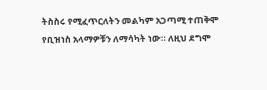ትስስሩ የሚፈጥርለትን መልካም አጋጣሚ ተጠቅሞ የቢዝነስ አላማዎቹን ለማሳካት ነው። ለዚህ ደግሞ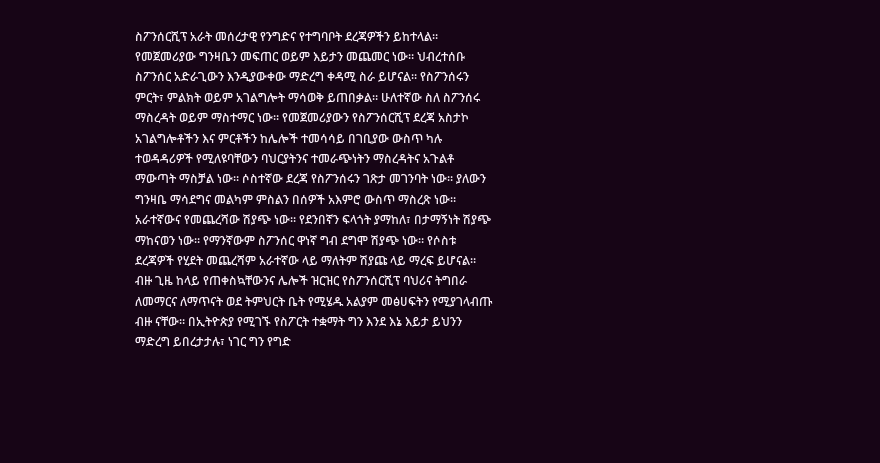ስፖንሰርሺፕ አራት መሰረታዊ የንግድና የተግባቦት ደረጃዎችን ይከተላል። የመጀመሪያው ግንዛቤን መፍጠር ወይም እይታን መጨመር ነው። ህብረተሰቡ ስፖንሰር አድራጊውን እንዲያውቀው ማድረግ ቀዳሚ ስራ ይሆናል። የስፖንሰሩን ምርት፣ ምልክት ወይም አገልግሎት ማሳወቅ ይጠበቃል። ሁለተኛው ስለ ስፖንሰሩ ማስረዳት ወይም ማስተማር ነው። የመጀመሪያውን የስፖንሰርሺፕ ደረጃ አስታኮ አገልግሎቶችን እና ምርቶችን ከሌሎች ተመሳሳይ በገቢያው ውስጥ ካሉ ተወዳዳሪዎች የሚለዩባቸውን ባህርያትንና ተመራጭነትን ማስረዳትና አጉልቶ ማውጣት ማስቻል ነው። ሶስተኛው ደረጃ የስፖንሰሩን ገጽታ መገንባት ነው። ያለውን ግንዛቤ ማሳደግና መልካም ምስልን በሰዎች አእምሮ ውስጥ ማስረጽ ነው። አራተኛውና የመጨረሻው ሽያጭ ነው። የደንበኛን ፍላጎት ያማከለ፣ በታማኝነት ሽያጭ ማከናወን ነው። የማንኛውም ስፖንሰር ዋነኛ ግብ ደግሞ ሽያጭ ነው። የሶስቱ ደረጃዎች የሂደት መጨረሻም አራተኛው ላይ ማለትም ሽያጩ ላይ ማረፍ ይሆናል።
ብዙ ጊዜ ከላይ የጠቀስኳቸውንና ሌሎች ዝርዝር የስፖንሰርሺፕ ባህሪና ትግበራ ለመማርና ለማጥናት ወደ ትምህርት ቤት የሚሄዱ አልያም መፅሀፍትን የሚያገላብጡ ብዙ ናቸው። በኢትዮጵያ የሚገኙ የስፖርት ተቋማት ግን እንደ እኔ እይታ ይህንን ማድረግ ይበረታታሉ፣ ነገር ግን የግድ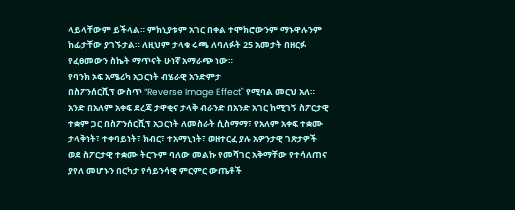ላይላቸውም ይችላል። ምክኒያቱም አገር በቀል ተሞክሮውንም ማኑዋሉንም ከፊታቸው ያገኙታል። ለዚህም ታላቁ ሩጫ ለባለፉት 25 አመታት በዘርፉ የፈፀመውን ስኬት ማጥናት ሁነኛ አማራጭ ነው።
የባንክ ኦፍ አሜሪካ አጋርነት ብሄራዊ አንድምታ
በስፖንሰርሺፕ ውስጥ “Reverse Image Effect" የሚባል መርህ አለ። አንድ በአለም አቀፍ ደረጃ ታዋቂና ታላቅ ብራንድ በአንድ አገር ከሚገኝ ስፖርታዊ ተቋም ጋር በስፖንሰርሺፕ አጋርነት ለመስራት ሲስማማ፣ የአለም አቀፍ ተቋሙ ታላቅነት፣ ተቀባይነት፣ ክብር፣ ተአማኒነት፣ ወዘተርፈ ያሉ አዎንታዊ ገጽታዎች ወደ ስፖርታዊ ተቋሙ ትርጉም ባለው መልኩ የመሻገር አቅማቸው የተሳለጠና ያየለ መሆኑን በርካታ የሳይንሳዊ ምርምር ውጤቶች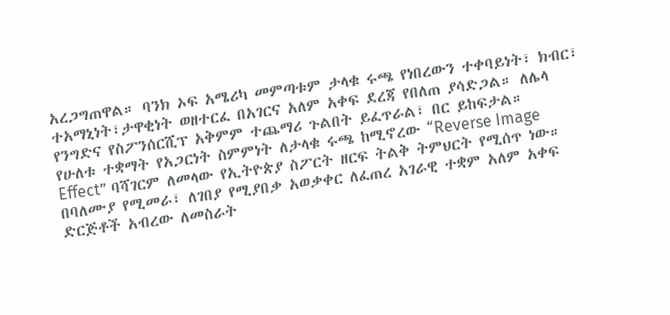አረጋግጠዋል። ባንክ ኦፍ አሜሪካ መምጣቱም ታላቁ ሩጫ የነበረውን ተቀባይነት፣ ክብር፣ ተአማኒነት፣ታዋቂነት ወዘተርፈ በአገርና አለም አቀፍ ደረጃ የበለጠ ያሳድጋል። ለሌላ የንግድና የስፖንሰርሺፕ አቅምም ተጨማሪ ጉልበት ይፈጥራል፣ በር ይከፍታል።
የሁለቱ ተቋማት የአጋርነት ስምምነት ለታላቁ ሩጫ ከሚኖረው “Reverse Image Effect” ባሻገርም ለመላው የኢትዮጵያ ስፖርት ዘርፍ ትልቅ ትምህርት የሚሰጥ ነው። በባለሙያ የሚመራ፣ ለገበያ የሚያበቃ አወቃቀር ለፈጠረ አገራዊ ተቋም አለም አቀፍ ድርጅቶች አብረው ለመስራት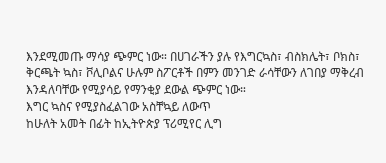እንደሚመጡ ማሳያ ጭምር ነው። በሀገራችን ያሉ የእግርኳስ፣ ብስክሌት፣ ቦክስ፣ ቅርጫት ኳስ፣ ቮሊቦልና ሁሉም ስፖርቶች በምን መንገድ ራሳቸውን ለገበያ ማቅረብ እንዳለባቸው የሚያሳይ የማንቂያ ደውል ጭምር ነው።
እግር ኳስና የሚያስፈልገው አስቸኳይ ለውጥ
ከሁለት አመት በፊት ከኢትዮጵያ ፕሪሚየር ሊግ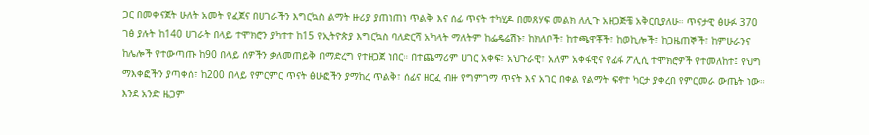ጋር በመቀናጀት ሁለት አመት የፈጀና በሀገራችን እግርኳስ ልማት ዙሪያ ያጠነጠነ ጥልቅ እና ሰፊ ጥናት ተካሂዶ በመጸሃፍ መልክ ለሊጉ አዘጋጅቼ አቅርቢያለሁ። ጥናታዊ ፅሁፉ 370 ገፅ ያሉት ከ140 ሀገራት በላይ ተሞክሮን ያካተተ ከ15 የኢትዮጵያ እግርኳስ ባለድርሻ አካላት ማለትም ከፌዴሬሽኑ፣ ከክለቦች፣ ከተጫዋቾች፣ ከወኪሎች፣ ከጋዜጠኞች፣ ከምሁራንና ከሌሎች የተውጣጡ ከ90 በላይ ሰዎችን ቃለመጠይቅ በማድረግ የተዘጋጀ ነበር። በተጨማሪም ሀገር አቀፍ፣ አህጉራዊ፣ አለም አቀፋዊና የፊፋ ፖሊሲ ተሞክሮዎች የተመለከተ፤ የህግ ማእቀፎችን ያጣቀሰ፣ ከ200 በላይ የምርምር ጥናት ፅሁፎችን ያማከረ ጥልቅ፣ ሰፊና ዘርፈ ብዙ የግምገማ ጥናት እና አገር በቀል የልማት ፍኖተ ካርታ ያቀረበ የምርመራ ውጤት ነው። እንደ አንድ ዜጋም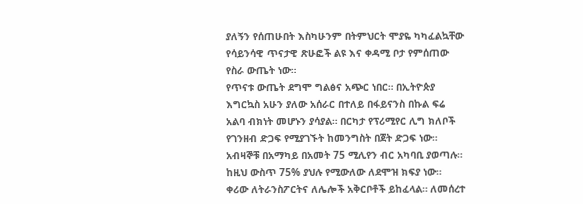ያለኝን የሰጠሁበት እስካሁንም በትምህርት ሞያዬ ካካፈልኳቸው የሳይንሳዊ ጥናታዊ ጽሁፎች ልዩ እና ቀዳሚ ቦታ የምሰጠው የስራ ውጤት ነው።
የጥናቱ ውጤት ደግሞ ግልፅና አጭር ነበር። በኢትዮጵያ እግርኳስ አሁን ያለው አሰራር በተለይ በፋይናንስ በኩል ፍሬ አልባ ብክነት መሆኑን ያሳያል። በርካታ የፕሪሚየር ሊግ ክለቦች የገንዘብ ድጋፍ የሚያገኙት ከመንግስት በጀት ድጋፍ ነው። አብዛኞቹ በአማካይ በአመት 75 ሚሊየን ብር አካባቢ ያወጣሉ። ከዚህ ውስጥ 75% ያህሉ የሚውለው ለደሞዝ ክፍያ ነው። ቀሪው ለትራንስፖርትና ለሌሎች አቅርቦቶች ይከፈላል። ለመሰረተ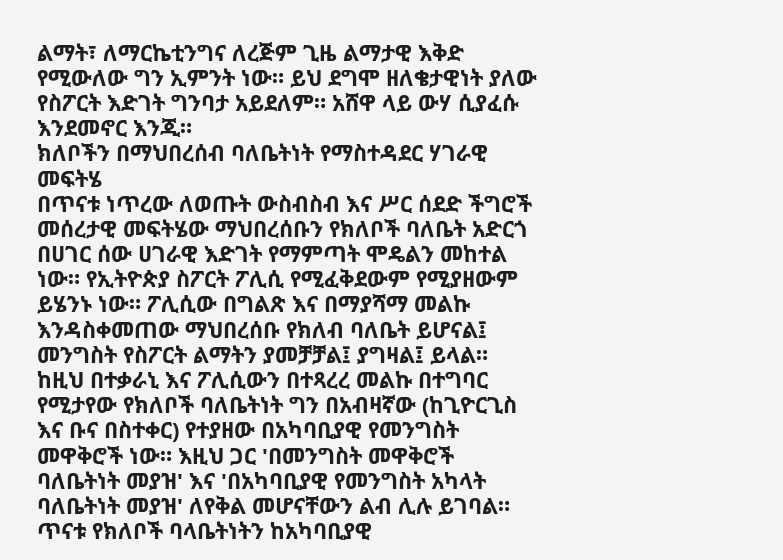ልማት፣ ለማርኬቲንግና ለረጅም ጊዜ ልማታዊ እቅድ የሚውለው ግን ኢምንት ነው። ይህ ደግሞ ዘለቄታዊነት ያለው የስፖርት እድገት ግንባታ አይደለም። አሸዋ ላይ ውሃ ሲያፈሱ እንደመኖር እንጂ።
ክለቦችን በማህበረሰብ ባለቤትነት የማስተዳደር ሃገራዊ መፍትሄ
በጥናቱ ነጥረው ለወጡት ውስብስብ እና ሥር ሰደድ ችግሮች መሰረታዊ መፍትሄው ማህበረሰቡን የክለቦች ባለቤት አድርጎ በሀገር ሰው ሀገራዊ እድገት የማምጣት ሞዴልን መከተል ነው። የኢትዮጵያ ስፖርት ፖሊሲ የሚፈቅደውም የሚያዘውም ይሄንኑ ነው። ፖሊሲው በግልጽ እና በማያሻማ መልኩ እንዳስቀመጠው ማህበረሰቡ የክለብ ባለቤት ይሆናል፤ መንግስት የስፖርት ልማትን ያመቻቻል፤ ያግዛል፤ ይላል። ከዚህ በተቃራኒ እና ፖሊሲውን በተጻረረ መልኩ በተግባር የሚታየው የክለቦች ባለቤትነት ግን በአብዛኛው (ከጊዮርጊስ እና ቡና በስተቀር) የተያዘው በአካባቢያዊ የመንግስት መዋቅሮች ነው። እዚህ ጋር 'በመንግስት መዋቅሮች ባለቤትነት መያዝ' እና 'በአካባቢያዊ የመንግስት አካላት ባለቤትነት መያዝ' ለየቅል መሆናቸውን ልብ ሊሉ ይገባል።
ጥናቱ የክለቦች ባላቤትነትን ከአካባቢያዊ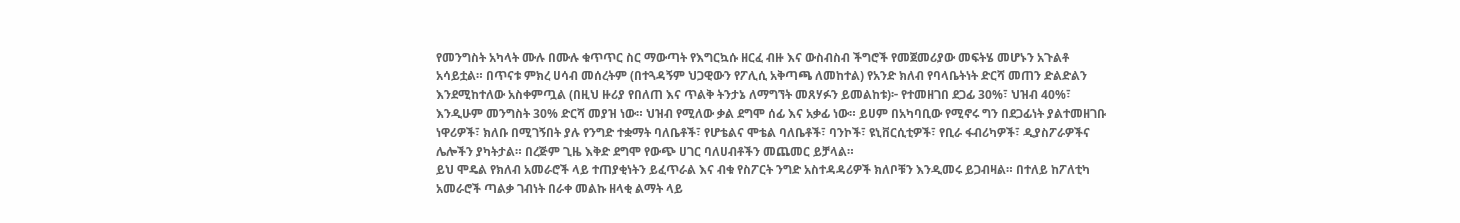የመንግስት አካላት ሙሉ በሙሉ ቁጥጥር ስር ማውጣት የእግርኳሱ ዘርፈ ብዙ እና ውስብስብ ችግሮች የመጀመሪያው መፍትሄ መሆኑን አጉልቶ አሳይቷል። በጥናቱ ምክረ ሀሳብ መሰረትም (በተጓዳኝም ህጋዊውን የፖሊሲ አቅጣጫ ለመከተል) የአንድ ክለብ የባላቤትነት ድርሻ መጠን ድልድልን እንደሚከተለው አስቀምጧል (በዚህ ዙሪያ የበለጠ እና ጥልቅ ትንታኔ ለማግኘት መጸሃፉን ይመልከቱ)፦ የተመዘገበ ደጋፊ 30%፣ ህዝብ 40%፣ እንዲሁም መንግስት 30% ድርሻ መያዝ ነው። ህዝብ የሚለው ቃል ደግሞ ሰፊ እና አቃፊ ነው። ይሀም በአካባቢው የሚኖሩ ግን በደጋፊነት ያልተመዘገቡ ነዋሪዎች፣ ክለቡ በሚገኝበት ያሉ የንግድ ተቋማት ባለቤቶች፣ የሆቴልና ሞቴል ባለቤቶች፣ ባንኮች፣ ዩኒቨርሲቲዎች፣ የቢራ ፋብሪካዎች፣ ዲያስፖራዎችና ሌሎችን ያካትታል። በረጅም ጊዜ እቅድ ደግሞ የውጭ ሀገር ባለሀብቶችን መጨመር ይቻላል።
ይህ ሞዴል የክለብ አመራሮች ላይ ተጠያቂነትን ይፈጥራል እና ብቁ የስፖርት ንግድ አስተዳዳሪዎች ክለቦቹን እንዲመሩ ይጋብዛል። በተለይ ከፖለቲካ አመራሮች ጣልቃ ገብነት በራቀ መልኩ ዘላቂ ልማት ላይ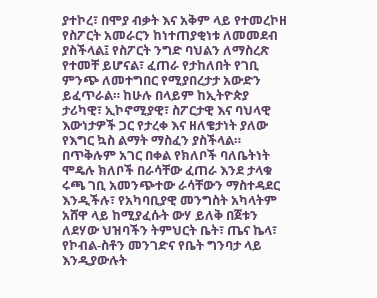ያተኮረ፣ በሞያ ብቃት እና አቅም ላይ የተመረኮዘ የስፖርት አመራርን ከነተጠያቂነቱ ለመመደብ ያስችላል፤ የስፖርት ንግድ ባህልን ለማስረጽ የተመቸ ይሆናል፣ ፈጠራ የታከለበት የገቢ ምንጭ ለመተግበር የሚያበረታታ አውድን ይፈጥራል። ከሁሉ በላይም ከኢትዮጵያ ታሪካዊ፣ ኢኮኖሚያዊ፣ ስፖርታዊ እና ባህላዊ እውነታዎች ጋር የታረቀ እና ዘለቄታነት ያለው የእግር ኳስ ልማት ማስፈን ያስችላል። በጥቅሉም አገር በቀል የክለቦች ባለቤትነት ሞዴሉ ክለቦች በራሳቸው ፈጠራ እንደ ታላቁ ሩጫ ገቢ አመንጭተው ራሳቸውን ማስተዳደር እንዲችሉ፣ የአካባቢያዊ መንግስት አካላትም አሸዋ ላይ ከሚያፈሱት ውሃ ይለቅ በጀቱን ለደሃው ህዝባችን ትምህርት ቤት፣ ጤና ኬላ፣ የኮብል-ስቶን መንገድና የቤት ግንባታ ላይ እንዲያውሉት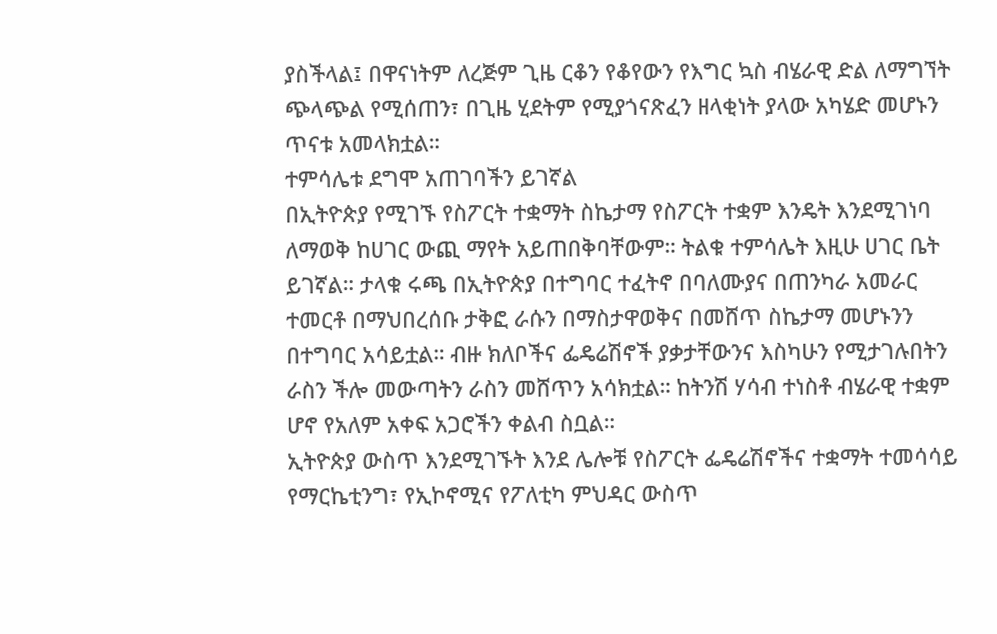ያስችላል፤ በዋናነትም ለረጅም ጊዜ ርቆን የቆየውን የእግር ኳስ ብሄራዊ ድል ለማግኘት ጭላጭል የሚሰጠን፣ በጊዜ ሂደትም የሚያጎናጽፈን ዘላቂነት ያላው አካሄድ መሆኑን ጥናቱ አመላክቷል።
ተምሳሌቱ ደግሞ አጠገባችን ይገኛል
በኢትዮጵያ የሚገኙ የስፖርት ተቋማት ስኬታማ የስፖርት ተቋም እንዴት እንደሚገነባ ለማወቅ ከሀገር ውጪ ማየት አይጠበቅባቸውም። ትልቁ ተምሳሌት እዚሁ ሀገር ቤት ይገኛል። ታላቁ ሩጫ በኢትዮጵያ በተግባር ተፈትኖ በባለሙያና በጠንካራ አመራር ተመርቶ በማህበረሰቡ ታቅፎ ራሱን በማስታዋወቅና በመሸጥ ስኬታማ መሆኑንን በተግባር አሳይቷል። ብዙ ክለቦችና ፌዴሬሽኖች ያቃታቸውንና እስካሁን የሚታገሉበትን ራስን ችሎ መውጣትን ራስን መሸጥን አሳክቷል። ከትንሽ ሃሳብ ተነስቶ ብሄራዊ ተቋም ሆኖ የአለም አቀፍ አጋሮችን ቀልብ ስቧል።
ኢትዮጵያ ውስጥ እንደሚገኙት እንደ ሌሎቹ የስፖርት ፌዴሬሽኖችና ተቋማት ተመሳሳይ የማርኬቲንግ፣ የኢኮኖሚና የፖለቲካ ምህዳር ውስጥ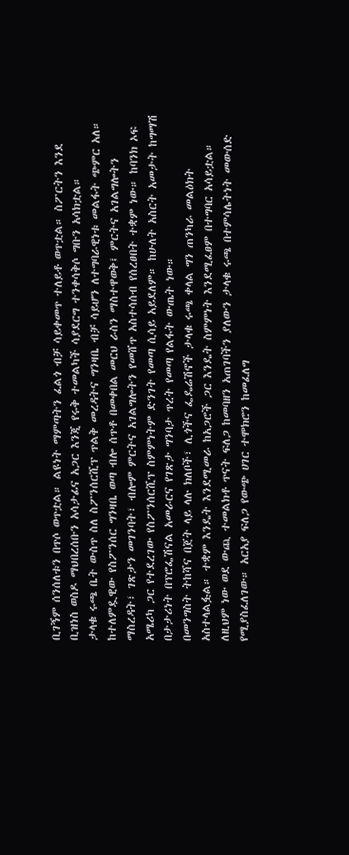ቢገኝም ሰንሰለቱን በጥሶ ወጥቷል። ልዩነት ማምጣትን ፈልጎ ብቻ ሳይቀመጥ ተለይቶ ወጥቷል። ስፖርትን እንደ ቢዝነስ ወስዶ ማህበረሰቡን አሳታፊና አጋር እንጂ የሩቅ ተመልካች ሳያደርግ ተንቀሳቅሶ ግቡን አሳክቷል።
ታላቁ ሩጫ ቤት ውስጥ ስለ ስፖንሰርሺፕ ጥልቅ መረዳትና ግንዛቤ ብቻ ሳይሆን ለተግባራዊነቱ መልፋት ጭምር አለ። ከተለምዷዊው የስፖንሰር ግንዛቤ ወጣ ብሎ ሰጥቶ በመቀበል መርህ ራስን ማስተዋወቅ፤ ምርትና አገልግሎትን ማስረዳት፣ ገጽታን መገንባት፣ ብሎም ምርትና አገልግሎትን የመሸጥ አስተሳሰብ የሰረፀበት ተቋም ነው። ከባንክ ኦፍ አሜሪካ ጋር የተደረገው የስፖንሰርሺፕ ስምምነትም ድንገት የመጣ ሲሳይ አይደለም። ከሁለት አስርት አመታት ከግማሽ በታታሪነት በፕሮፌሽናል አመራርና የገጽታ ግንባታ ጥረት የመጣ የልፋት ውጤት ነው።
በመንግስት ትከሻና በጀት ላይ ላሉ ክለቦች፣ ሊጎችና ፌዴሬሽኖች ታላቁ ሩጫ ቀላል ግን ጠንካራ መልዕክት አስተላልፏል። ተቋም እንዴት እንደሚመራ ከአጋሮች ጋር እንዴት ስምምነት እንደሚፈፀም በተግባር አሳይቷል። ለዚህም ነው ወደ ውጪ ተመልክቶ ጥናት ፍለጋ ከመባዘን አጠገባችን ያለውን ታላቁ ሩጫ በተምሳሌትነት መውሰድ የሚያስፈለገው። አርአያ ፍለጋ የውጭ ሀገር ተሞክሮን ከመፈለግ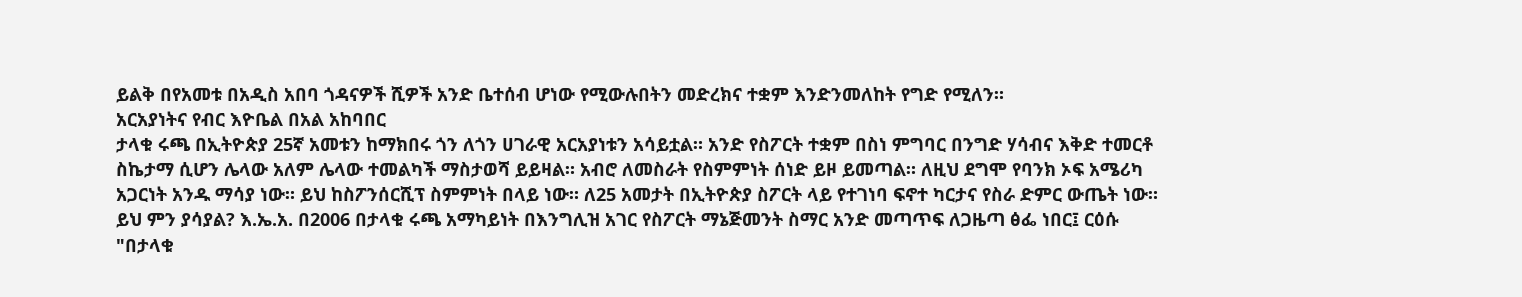ይልቅ በየአመቱ በአዲስ አበባ ጎዳናዎች ሺዎች አንድ ቤተሰብ ሆነው የሚውሉበትን መድረክና ተቋም እንድንመለከት የግድ የሚለን።
አርአያነትና የብር እዮቤል በአል አከባበር
ታላቁ ሩጫ በኢትዮጵያ 25ኛ አመቱን ከማክበሩ ጎን ለጎን ሀገራዊ አርአያነቱን አሳይቷል። አንድ የስፖርት ተቋም በስነ ምግባር በንግድ ሃሳብና እቅድ ተመርቶ ስኬታማ ሲሆን ሌላው አለም ሌላው ተመልካች ማስታወሻ ይይዛል። አብሮ ለመስራት የስምምነት ሰነድ ይዞ ይመጣል። ለዚህ ደግሞ የባንክ ኦፍ አሜሪካ አጋርነት አንዱ ማሳያ ነው። ይህ ከስፖንሰርሺፕ ስምምነት በላይ ነው። ለ25 አመታት በኢትዮጵያ ስፖርት ላይ የተገነባ ፍኖተ ካርታና የስራ ድምር ውጤት ነው።
ይህ ምን ያሳያል? እ.ኤ.አ. በ2006 በታላቁ ሩጫ አማካይነት በእንግሊዝ አገር የስፖርት ማኔጅመንት ስማር አንድ መጣጥፍ ለጋዜጣ ፅፌ ነበር፤ ርዕሱ "በታላቁ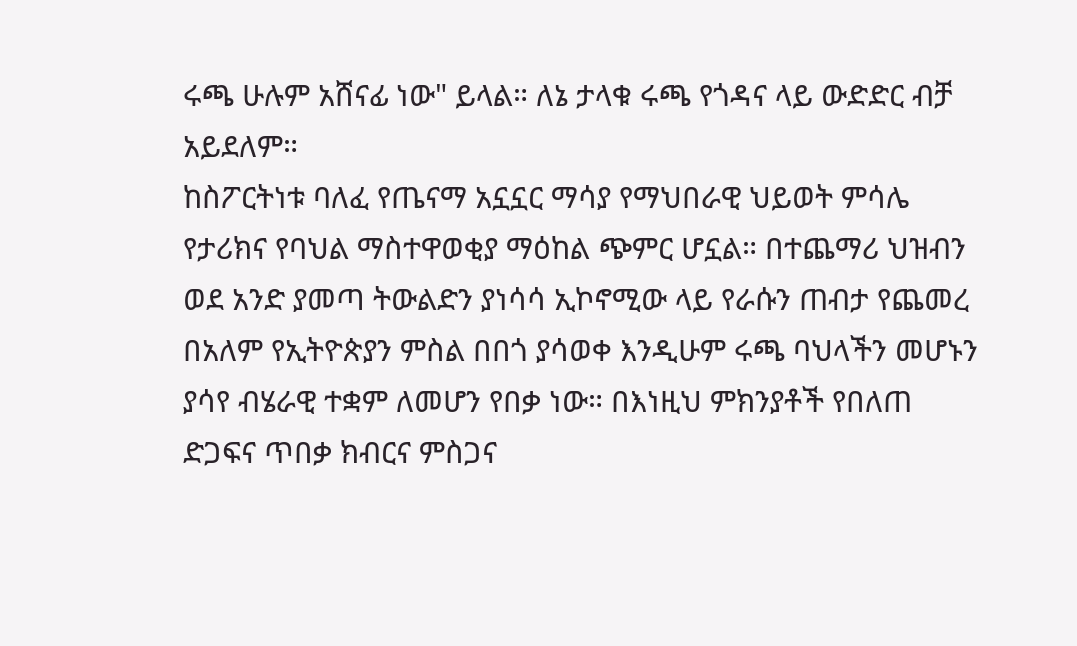ሩጫ ሁሉም አሸናፊ ነው" ይላል። ለኔ ታላቁ ሩጫ የጎዳና ላይ ውድድር ብቻ አይደለም።
ከስፖርትነቱ ባለፈ የጤናማ አኗኗር ማሳያ የማህበራዊ ህይወት ምሳሌ የታሪክና የባህል ማስተዋወቂያ ማዕከል ጭምር ሆኗል። በተጨማሪ ህዝብን ወደ አንድ ያመጣ ትውልድን ያነሳሳ ኢኮኖሚው ላይ የራሱን ጠብታ የጨመረ በአለም የኢትዮጵያን ምስል በበጎ ያሳወቀ እንዲሁም ሩጫ ባህላችን መሆኑን ያሳየ ብሄራዊ ተቋም ለመሆን የበቃ ነው። በእነዚህ ምክንያቶች የበለጠ ድጋፍና ጥበቃ ክብርና ምስጋና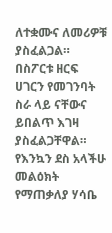ለተቋሙና ለመሪዎቹ ያስፈልጋል። በስፖርቱ ዘርፍ ሀገርን የመገንባት ስራ ላይ ናቸውና ይበልጥ እገዛ ያስፈልጋቸዋል።
የእንኳን ደስ አላችሁ መልዕክት
የማጠቃለያ ሃሳቤ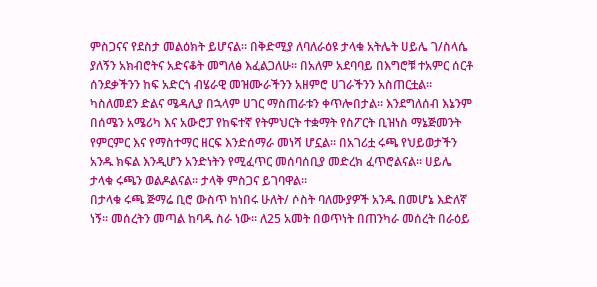ምስጋናና የደስታ መልዕክት ይሆናል። በቅድሚያ ለባለራዕዩ ታላቁ አትሌት ሀይሌ ገ/ስላሴ ያለኝን አክብሮትና አድናቆት መግለፅ እፈልጋለሁ። በአለም አደባባይ በእግሮቹ ተአምር ሰርቶ ሰንደቃችንን ከፍ አድርጎ ብሄራዊ መዝሙራችንን አዘምሮ ሀገራችንን አስጠርቷል። ካስለመደን ድልና ሜዳሊያ በኋላም ሀገር ማስጠራቱን ቀጥሎበታል። እንደግለሰብ እኔንም በሰሜን አሜሪካ እና አውሮፓ የከፍተኛ የትምህርት ተቋማት የስፖርት ቢዝነስ ማኔጅመንት የምርምር እና የማስተማር ዘርፍ እንድሰማራ መነሻ ሆኗል። በአገሪቷ ሩጫ የህይወታችን አንዱ ክፍል እንዲሆን አንድነትን የሚፈጥር መሰባሰቢያ መድረክ ፈጥሮልናል። ሀይሌ ታላቁ ሩጫን ወልዶልናል። ታላቅ ምስጋና ይገባዋል።
በታላቁ ሩጫ ጅማሬ ቢሮ ውስጥ ከነበሩ ሁለት/ ሶስት ባለሙያዎች አንዱ በመሆኔ እድለኛ ነኝ። መሰረትን መጣል ከባዱ ስራ ነው። ለ25 አመት በወጥነት በጠንካራ መሰረት በራዕይ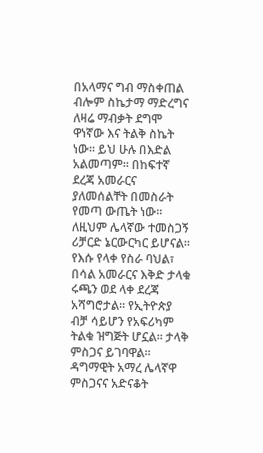በአላማና ግብ ማስቀጠል ብሎም ስኬታማ ማድረግና ለዛሬ ማብቃት ደግሞ ዋነኛው እና ትልቅ ስኬት ነው። ይህ ሁሉ በእድል አልመጣም። በከፍተኛ ደረጃ አመራርና ያለመሰልቸት በመስራት የመጣ ውጤት ነው። ለዚህም ሌላኛው ተመስጋኝ ሪቻርድ ኔርውርካር ይሆናል። የእሱ የላቀ የስራ ባህል፣ በሳል አመራርና እቅድ ታላቁ ሩጫን ወደ ላቀ ደረጃ አሻግሮታል። የኢትዮጵያ ብቻ ሳይሆን የአፍሪካም ትልቁ ዝግጅት ሆኗል። ታላቅ ምስጋና ይገባዋል።
ዳግማዊት አማረ ሌላኛዋ ምስጋናና አድናቆት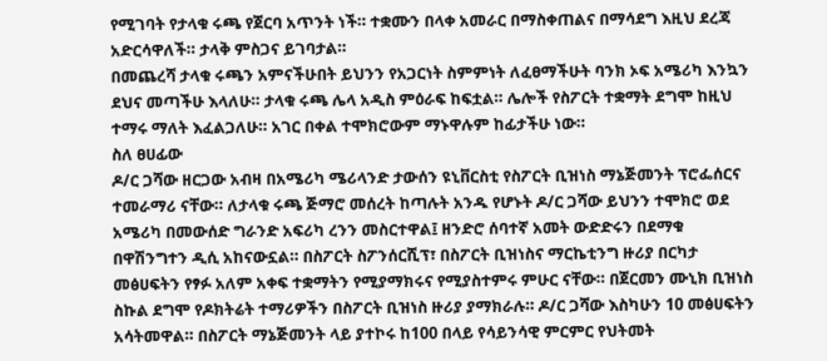የሚገባት የታላቁ ሩጫ የጀርባ አጥንት ነች። ተቋሙን በላቀ አመራር በማስቀጠልና በማሳደግ እዚህ ደረጃ አድርሳዋለች። ታላቅ ምስጋና ይገባታል።
በመጨረሻ ታላቁ ሩጫን አምናችሁበት ይህንን የአጋርነት ስምምነት ለፈፀማችሁት ባንክ ኦፍ አሜሪካ እንኳን ደህና መጣችሁ እላለሁ። ታላቁ ሩጫ ሌላ አዲስ ምዕራፍ ከፍቷል። ሌሎች የስፖርት ተቋማት ደግሞ ከዚህ ተማሩ ማለት እፈልጋለሁ። አገር በቀል ተሞክሮውም ማኑዋሉም ከፊታችሁ ነው።
ስለ ፀሀፊው
ዶ/ር ጋሻው ዘርጋው አብዛ በአሜሪካ ሜሪላንድ ታውሰን ዩኒቨርስቲ የስፖርት ቢዝነስ ማኔጅመንት ፕሮፌሰርና ተመራማሪ ናቸው። ለታላቁ ሩጫ ጅማሮ መሰረት ከጣሉት አንዱ የሆኑት ዶ/ር ጋሻው ይህንን ተሞክሮ ወደ አሜሪካ በመውሰድ ግራንድ አፍሪካ ረንን መስርተዋል፤ ዘንድሮ ሰባተኛ አመት ውድድሩን በደማቁ በዋሽንግተን ዲሲ አከናውኗል። በስፖርት ስፖንሰርሺፕ፣ በስፖርት ቢዝነስና ማርኬቲንግ ዙሪያ በርካታ መፅሀፍትን የፃፉ አለም አቀፍ ተቋማትን የሚያማክሩና የሚያስተምሩ ምሁር ናቸው። በጀርመን ሙኒክ ቢዝነስ ስኩል ደግሞ የዶክትሬት ተማሪዎችን በስፖርት ቢዝነስ ዙሪያ ያማክራሉ። ዶ/ር ጋሻው እስካሁን 10 መፅሀፍትን አሳትመዋል። በስፖርት ማኔጅመንት ላይ ያተኮሩ ከ100 በላይ የሳይንሳዊ ምርምር የህትመት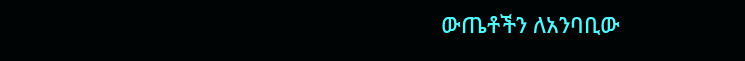ውጤቶችን ለአንባቢው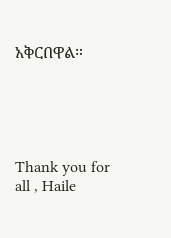አቅርበዋል።





Thank you for all , Haile